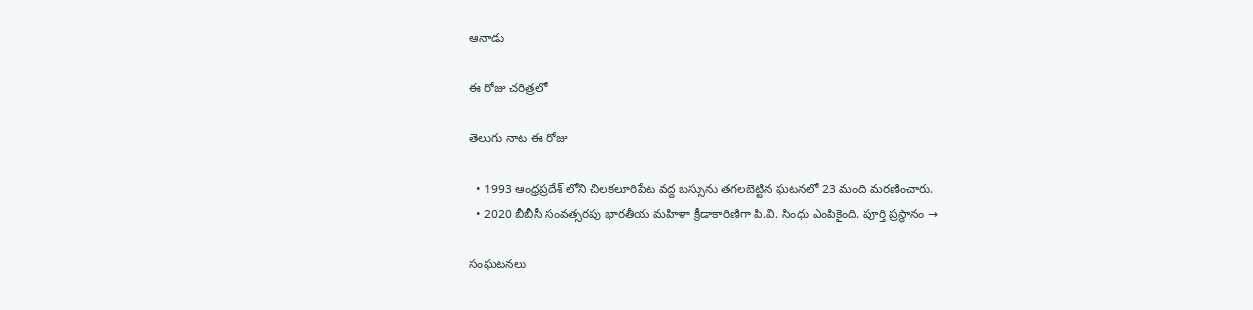ఆనాడు

ఈ రోజు చరిత్రలో

తెలుగు నాట ఈ రోజు

  • 1993 ఆంధ్రప్రదేశ్ లోని చిలకలూరిపేట వద్ద బస్సును తగలబెట్టిన ఘటనలో 23 మంది మరణించారు.
  • 2020 బీబీసీ సంవత్సరపు భారతీయ మహిళా క్రీడాకారిణిగా పి.వి. సింధు ఎంపికైంది. పూర్తి ప్రస్థానం →

సంఘటనలు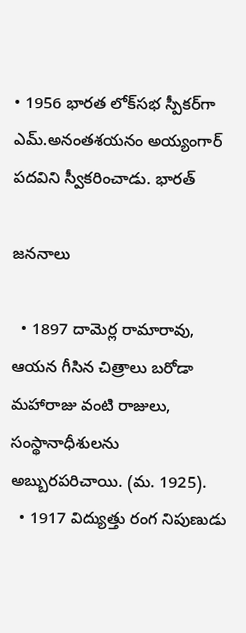• 1956 భారత లోక్‌సభ స్పీకర్‌గా ఎమ్.అనంతశయనం అయ్యంగార్ పదవిని స్వీకరించాడు. భారత్

జననాలు

  • 1897 దామెర్ల రామారావు, ఆయన గీసిన చిత్రాలు బరోడా మహారాజు వంటి రాజులు, సంస్థానాధీశులను అబ్బురపరిచాయి. (మ. 1925).
  • 1917 విద్యుత్తు రంగ నిపుణుడు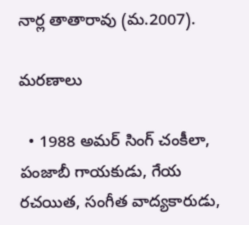నార్ల తాతారావు (మ.2007).

మరణాలు

  • 1988 అమర్ సింగ్ చంకీలా, పంజాబీ గాయకుడు, గేయ రచయిత, సంగీత వాద్యకారుడు,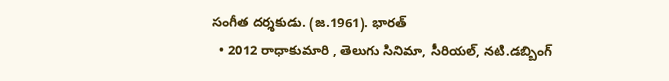సంగీత దర్శకుడు. (జ.1961). భారత్
  • 2012 రాధాకుమారి , తెలుగు సినిమా, సీరియల్, నటి.డబ్బింగ్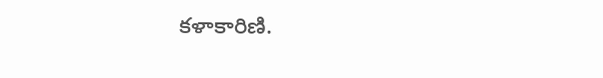కళాకారిణి.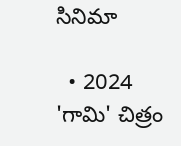సినిమా

  • 2024 'గామి' చిత్రం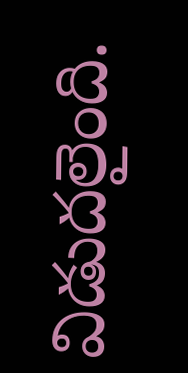విడుదలైంది.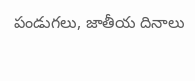పండుగలు, జాతీయ దినాలు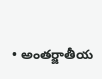• అంతర్జాతీయ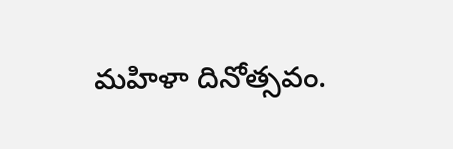మహిళా దినోత్సవం.